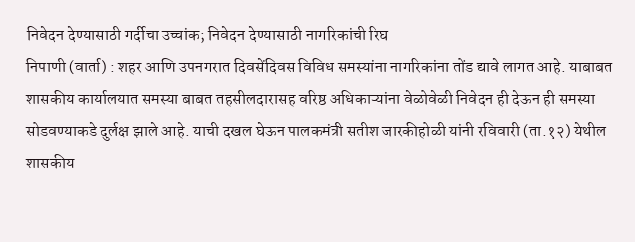निवेदन देण्यासाठी गर्दीचा उच्चांक; निवेदन देण्यासाठी नागरिकांची रिघ
निपाणी (वार्ता) : शहर आणि उपनगरात दिवसेंदिवस विविध समस्यांना नागरिकांना तोंड द्यावे लागत आहे. याबाबत शासकीय कार्यालयात समस्या बाबत तहसीलदारासह वरिष्ठ अधिकाऱ्यांना वेळोवेळी निवेदन ही देऊन ही समस्या सोडवण्याकडे दुर्लक्ष झाले आहे. याची दखल घेऊन पालकमंत्री सतीश जारकीहोळी यांनी रविवारी (ता.१२) येथील शासकीय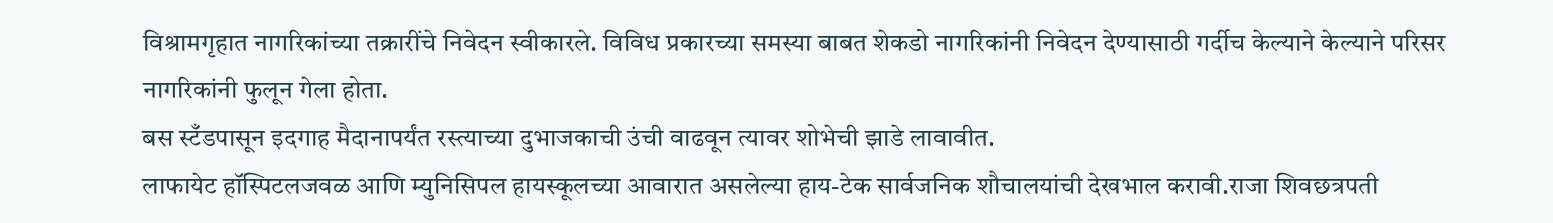विश्रामगृहात नागरिकांच्या तक्रारींचे निवेदन स्वीकारले. विविध प्रकारच्या समस्या बाबत शेकडो नागरिकांनी निवेदन देण्यासाठी गर्दीच केल्याने केल्याने परिसर नागरिकांनी फुलून गेला होता.
बस स्टँडपासून इदगाह मैदानापर्यंत रस्त्याच्या दुभाजकाची उंची वाढवून त्यावर शोभेची झाडे लावावीत.
लाफायेट हॉस्पिटलजवळ आणि म्युनिसिपल हायस्कूलच्या आवारात असलेल्या हाय-टेक सार्वजनिक शौचालयांची देखभाल करावी.राजा शिवछत्रपती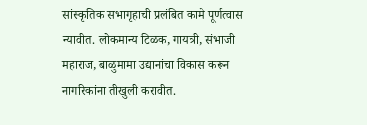सांस्कृतिक सभागृहाची प्रलंबित कामे पूर्णत्वास न्यावीत. लोकमान्य टिळक, गायत्री, संभाजी महाराज, बाळुमामा उद्यानांचा विकास करून नागरिकांना तीखुली करावीत.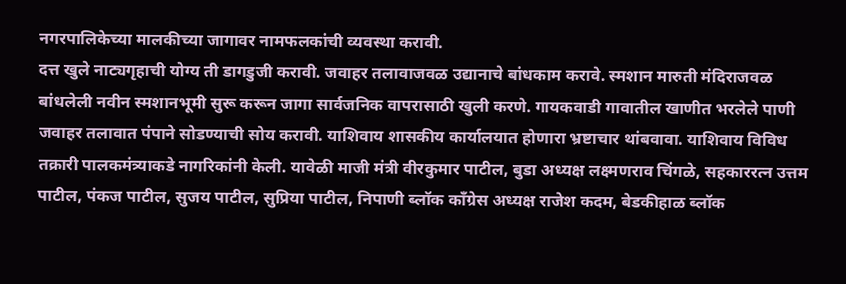नगरपालिकेच्या मालकीच्या जागावर नामफलकांची व्यवस्था करावी.
दत्त खुले नाट्यगृहाची योग्य ती डागडुजी करावी. जवाहर तलावाजवळ उद्यानाचे बांधकाम करावे. स्मशान मारुती मंदिराजवळ बांधलेली नवीन स्मशानभूमी सुरू करून जागा सार्वजनिक वापरासाठी खुली करणे. गायकवाडी गावातील खाणीत भरलेले पाणी जवाहर तलावात पंपाने सोडण्याची सोय करावी. याशिवाय शासकीय कार्यालयात होणारा भ्रष्टाचार थांबवावा. याशिवाय विविध तक्रारी पालकमंत्र्याकडे नागरिकांनी केली. यावेळी माजी मंत्री वीरकुमार पाटील, बुडा अध्यक्ष लक्ष्मणराव चिंगळे, सहकाररत्न उत्तम पाटील, पंकज पाटील, सुजय पाटील, सुप्रिया पाटील, निपाणी ब्लॉक काँग्रेस अध्यक्ष राजेश कदम, बेडकीहाळ ब्लॉक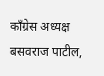काँग्रेस अध्यक्ष बसवराज पाटील,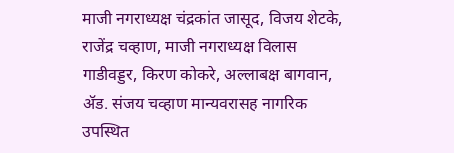माजी नगराध्यक्ष चंद्रकांत जासूद, विजय शेटके, राजेंद्र चव्हाण, माजी नगराध्यक्ष विलास गाडीवड्डर, किरण कोकरे, अल्लाबक्ष बागवान, ॲड. संजय चव्हाण मान्यवरासह नागरिक उपस्थित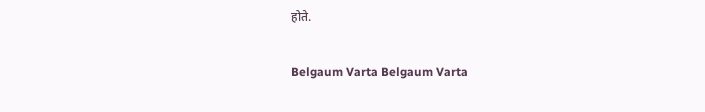होते.

Belgaum Varta Belgaum Varta